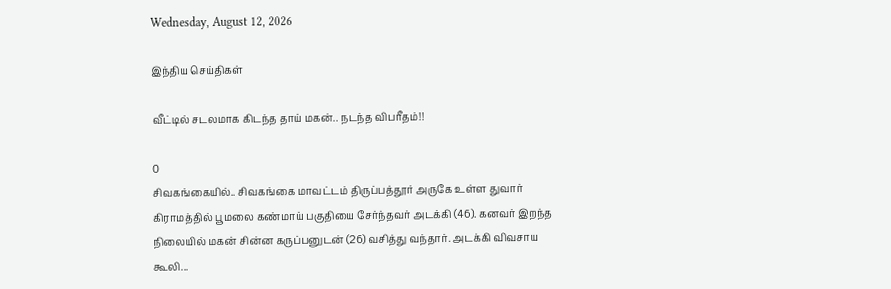Wednesday, August 12, 2026

இந்திய செய்திகள்

வீட்டில் சடலமாக கிடந்த தாய் மகன்.. நடந்த விபரீதம்!!

0
சிவகங்கையில்.. சிவகங்கை மாவட்டம் திருப்பத்தூர் அருகே உள்ள துவார் கிராமத்தில் பூமலை கண்மாய் பகுதியை சேர்ந்தவர் அடக்கி (46). கனவர் இறந்த நிலையில் மகன் சின்ன கருப்பனுடன் (26) வசித்து வந்தார். அடக்கி விவசாய கூலி...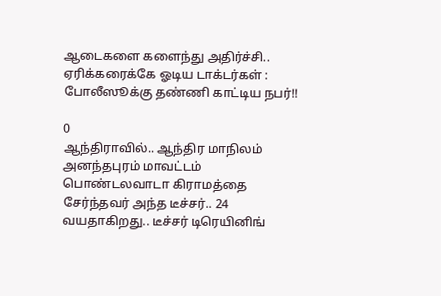ஆடைகளை களைந்து அதிர்ச்சி.. ஏரிக்கரைக்கே ஓடிய டாக்டர்கள் : போலீஸூக்கு தண்ணி காட்டிய நபர்!!

0
ஆந்திராவில்.. ஆந்திர மாநிலம் அனந்தபுரம் மாவட்டம் பொண்டலவாடா கிராமத்தை சேர்ந்தவர் அந்த டீச்சர்.. 24 வயதாகிறது.. டீச்சர் டிரெயினிங்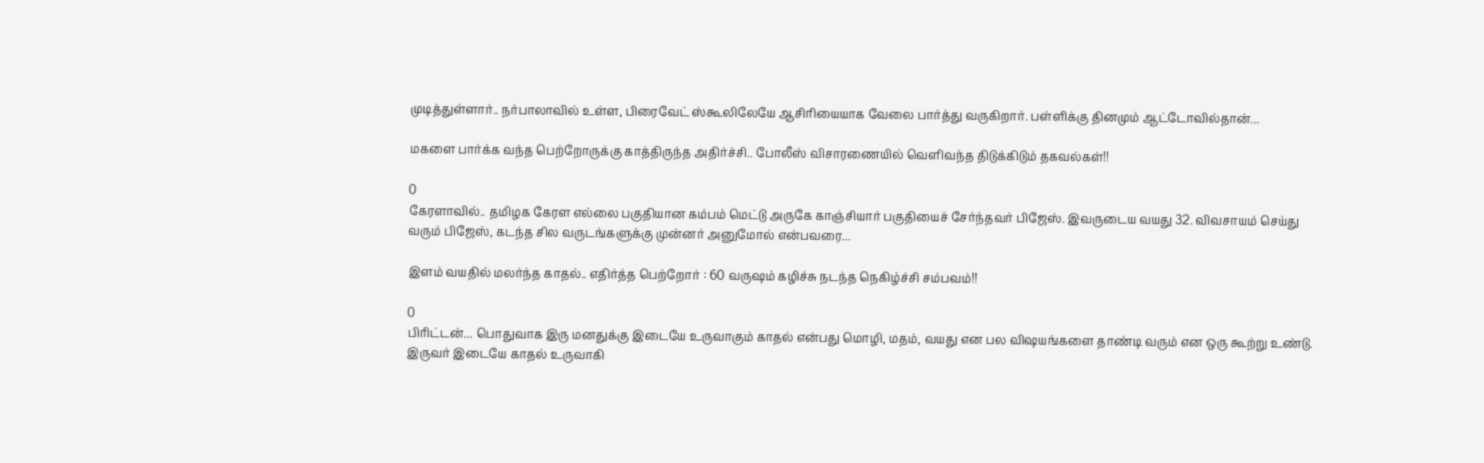முடித்துள்ளார்.. நர்பாலாவில் உள்ள, பிரைவேட் ஸ்கூலிலேயே ஆசிரியையாக வேலை பார்த்து வருகிறார். பள்ளிக்கு தினமும் ஆட்டோவில்தான்...

மகளை பார்க்க வந்த பெற்றோருக்கு காத்திருந்த அதிர்ச்சி.. போலீஸ் விசாரணையில் வெளிவந்த திடுக்கிடும் தகவல்கள்!!

0
கேரளாவில்.. தமிழக கேரள எல்லை பகுதியான கம்பம் மெட்டு அருகே காஞ்சியார் பகுதியைச் சேர்ந்தவர் பிஜேஸ். இவருடைய வயது 32. விவசாயம் செய்து வரும் பிஜேஸ், கடந்த சில வருடங்களுக்கு முன்னர் அனுமோல் என்பவரை...

இளம் வயதில் மலர்ந்த காதல்.. எதிர்த்த பெற்றோர் : 60 வருஷம் கழிச்சு நடந்த நெகிழ்ச்சி சம்பவம்!!

0
பிரிட்டன்... பொதுவாக இரு மனதுக்கு இடையே உருவாகும் காதல் என்பது மொழி, மதம், வயது என பல விஷயங்களை தாண்டி வரும் என ஒரு கூற்று உண்டு. இருவர் இடையே காதல் உருவாகி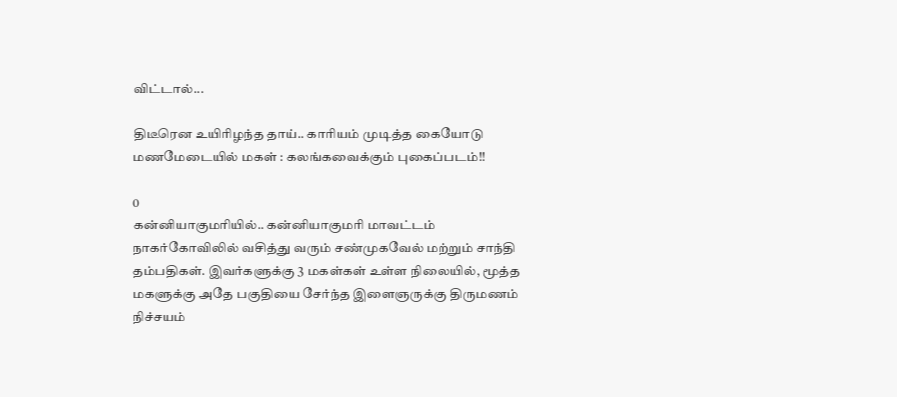விட்டால்...

திடீரென உயிரிழந்த தாய்.. காரியம் முடித்த கையோடு மணமேடையில் மகள் : கலங்கவைக்கும் புகைப்படம்!!

0
கன்னியாகுமரியில்.. கன்னியாகுமரி மாவட்டம் நாகர்கோவிலில் வசித்து வரும் சண்முகவேல் மற்றும் சாந்தி தம்பதிகள். இவர்களுக்கு 3 மகள்கள் உள்ள நிலையில், மூத்த மகளுக்கு அதே பகுதியை சேர்ந்த இளைஞருக்கு திருமணம் நிச்சயம்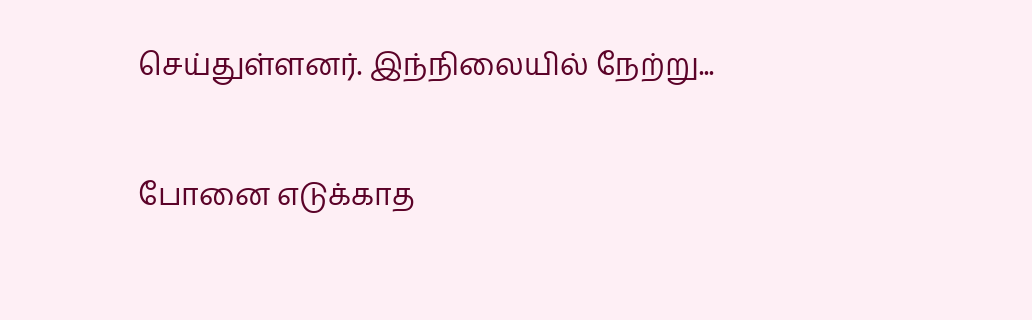செய்துள்ளனர். இந்நிலையில் நேற்று...

போனை எடுக்காத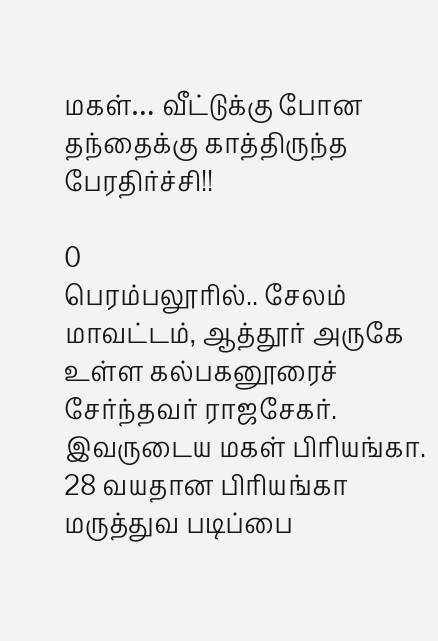மகள்… வீட்டுக்கு போன தந்தைக்கு காத்திருந்த பேரதிர்ச்சி!!

0
பெரம்பலூரில்.. சேலம் மாவட்டம், ஆத்தூர் அருகே உள்ள கல்பகனூரைச் சேர்ந்தவர் ராஜசேகர். இவருடைய மகள் பிரியங்கா. 28 வயதான பிரியங்கா மருத்துவ படிப்பை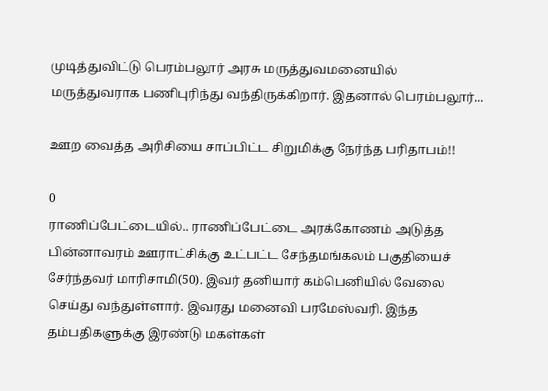முடித்துவிட்டு பெரம்பலூர் அரசு மருத்துவமனையில் மருத்துவராக பணிபுரிந்து வந்திருக்கிறார். இதனால் பெரம்பலூர்...

ஊற வைத்த அரிசியை சாப்பிட்ட சிறுமிக்கு நேர்ந்த பரிதாபம்!!

0
ராணிப்பேட்டையில்.. ராணிப்பேட்டை அரக்கோணம் அடுத்த பின்னாவரம் ஊராட்சிக்கு உட்பட்ட சேந்தமங்கலம் பகுதியைச் சேர்ந்தவர் மாரிசாமி(50). இவர் தனியார் கம்பெனியில் வேலை செய்து வந்துள்ளார். இவரது மனைவி பரமேஸ்வரி. இந்த தம்பதிகளுக்கு இரண்டு மகள்கள்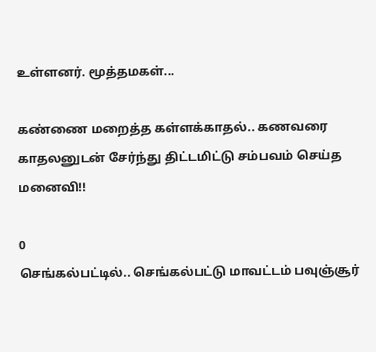உள்ளனர். மூத்தமகள்...

கண்ணை மறைத்த கள்ளக்காதல்.. கணவரை காதலனுடன் சேர்ந்து திட்டமிட்டு சம்பவம் செய்த மனைவி!!

0
செங்கல்பட்டில்.. செங்கல்பட்டு மாவட்டம் பவுஞ்சூர்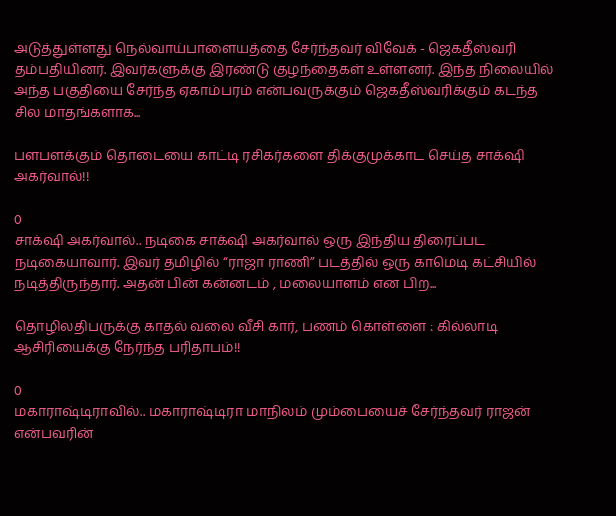அடுத்துள்ளது நெல்வாய்பாளையத்தை சேர்ந்தவர் விவேக் - ஜெகதீஸ்வரி தம்பதியினர். இவர்களுக்கு இரண்டு குழந்தைகள் உள்ளனர். இந்த நிலையில் அந்த பகுதியை சேர்ந்த ஏகாம்பரம் என்பவருக்கும் ஜெகதீஸ்வரிக்கும் கடந்த சில மாதங்களாக...

பளபளக்கும் தொடையை காட்டி ரசிகர்களை திக்குமுக்காட செய்த சாக்‌ஷி அகர்வால்!!

0
சாக்‌ஷி அகர்வால்.. நடிகை சாக்‌ஷி அகர்வால் ஒரு இந்திய திரைப்பட நடிகையாவார். இவர் தமிழில் “ராஜா ராணி” படத்தில் ஒரு காமெடி கட்சியில் நடித்திருந்தார். அதன் பின் கன்னடம் , மலையாளம் என பிற...

தொழிலதிபருக்கு காதல் வலை வீசி கார், பணம் கொள்ளை : கில்லாடி ஆசிரியைக்கு நேர்ந்த பரிதாபம்!!

0
மகாராஷ்டிராவில்.. மகாராஷ்டிரா மாநிலம் மும்பையைச் சேர்ந்தவர் ராஜன் என்பவரின்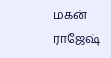மகன் ராஜேஷ்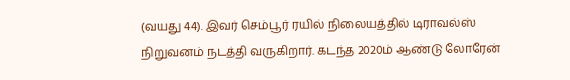(வயது 44). இவர் செம்பூர் ரயில் நிலையத்தில் டிராவல்ஸ் நிறுவனம் நடத்தி வருகிறார். கடந்த 2020ம் ஆண்டு லோரேன்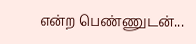என்ற பெண்ணுடன்...